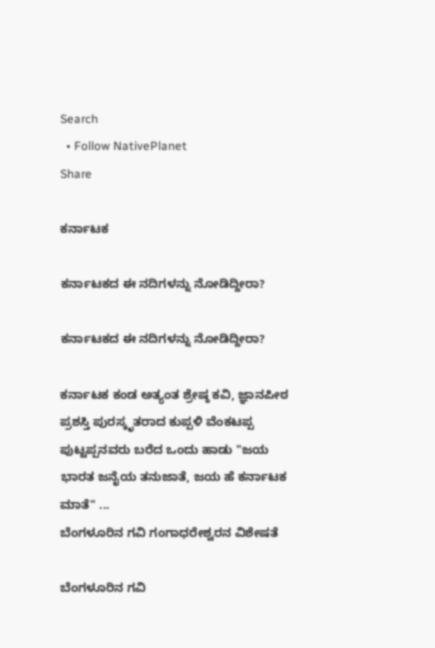Search
  • Follow NativePlanet
Share

ಕರ್ನಾಟಕ

ಕರ್ನಾಟಕದ ಈ ನದಿಗಳನ್ನು ನೋಡಿದ್ದೀರಾ?

ಕರ್ನಾಟಕದ ಈ ನದಿಗಳನ್ನು ನೋಡಿದ್ದೀರಾ?

ಕರ್ನಾಟಕ ಕಂಡ ಅತ್ಯಂತ ಶ್ರೇಷ್ಠ ಕವಿ, ಜ್ಞಾನಪೀಠ ಪ್ರಶಸ್ತಿ ಪುರಸ್ಕೃತರಾದ ಕುಪ್ಪಳಿ ವೆಂಕಟಪ್ಪ ಪುಟ್ಟಪ್ಪನವರು ಬರೆದ ಒಂದು ಹಾಡು "ಜಯ ಭಾರತ ಜನೈಯ ತನುಜಾತೆ, ಜಯ ಹೆ ಕರ್ನಾಟಕ ಮಾತೆ" ...
ಬೆಂಗಳೂರಿನ ಗವಿ ಗಂಗಾಧರೇಶ್ವರನ ವಿಶೇಷತೆ

ಬೆಂಗಳೂರಿನ ಗವಿ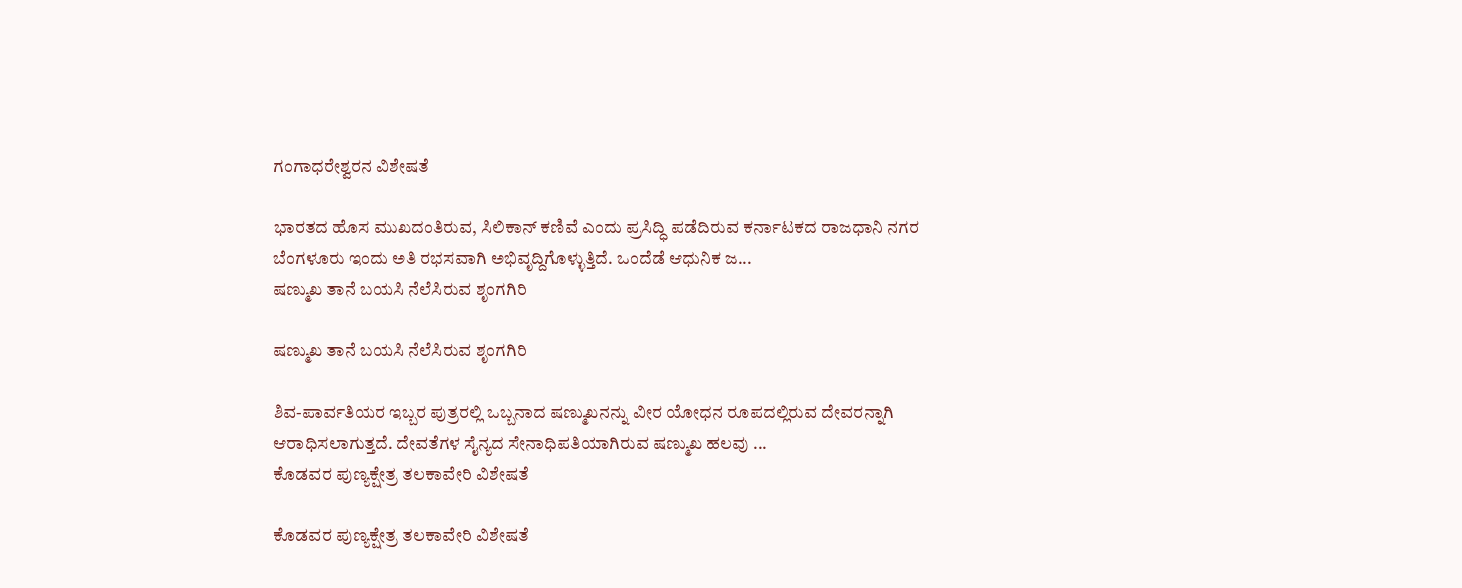ಗಂಗಾಧರೇಶ್ವರನ ವಿಶೇಷತೆ

ಭಾರತದ ಹೊಸ ಮುಖದಂತಿರುವ, ಸಿಲಿಕಾನ್ ಕಣಿವೆ ಎಂದು ಪ್ರಸಿದ್ಧಿ ಪಡೆದಿರುವ ಕರ್ನಾಟಕದ ರಾಜಧಾನಿ ನಗರ ಬೆಂಗಳೂರು ಇಂದು ಅತಿ ರಭಸವಾಗಿ ಅಭಿವೃದ್ದಿಗೊಳ್ಳುತ್ತಿದೆ. ಒಂದೆಡೆ ಆಧುನಿಕ ಜ...
ಷಣ್ಮುಖ ತಾನೆ ಬಯಸಿ ನೆಲೆಸಿರುವ ಶೃಂಗಗಿರಿ

ಷಣ್ಮುಖ ತಾನೆ ಬಯಸಿ ನೆಲೆಸಿರುವ ಶೃಂಗಗಿರಿ

ಶಿವ-ಪಾರ್ವತಿಯರ ಇಬ್ಬರ ಪುತ್ರರಲ್ಲಿ ಒಬ್ಬನಾದ ಷಣ್ಮುಖನನ್ನು ವೀರ ಯೋಧನ ರೂಪದಲ್ಲಿರುವ ದೇವರನ್ನಾಗಿ ಆರಾಧಿಸಲಾಗುತ್ತದೆ. ದೇವತೆಗಳ ಸೈನ್ಯದ ಸೇನಾಧಿಪತಿಯಾಗಿರುವ ಷಣ್ಮುಖ ಹಲವು ...
ಕೊಡವರ ಪುಣ್ಯಕ್ಷೇತ್ರ ತಲಕಾವೇರಿ ವಿಶೇಷತೆ

ಕೊಡವರ ಪುಣ್ಯಕ್ಷೇತ್ರ ತಲಕಾವೇರಿ ವಿಶೇಷತೆ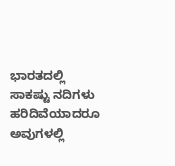ಭಾರತದಲ್ಲಿ ಸಾಕಷ್ಟು ನದಿಗಳು ಹರಿದಿವೆಯಾದರೂ ಅವುಗಳಲ್ಲಿ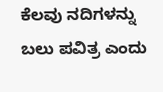ಕೆಲವು ನದಿಗಳನ್ನು ಬಲು ಪವಿತ್ರ ಎಂದು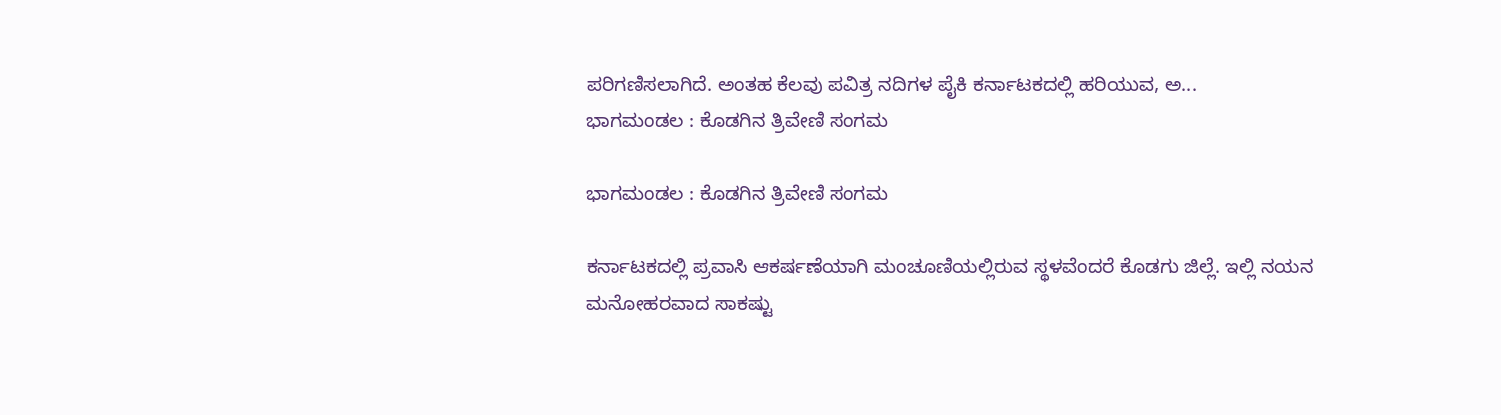ಪರಿಗಣಿಸಲಾಗಿದೆ. ಅಂತಹ ಕೆಲವು ಪವಿತ್ರ ನದಿಗಳ ಪೈಕಿ ಕರ್ನಾಟಕದಲ್ಲಿ ಹರಿಯುವ, ಅ...
ಭಾಗಮಂಡಲ : ಕೊಡಗಿನ ತ್ರಿವೇಣಿ ಸಂಗಮ

ಭಾಗಮಂಡಲ : ಕೊಡಗಿನ ತ್ರಿವೇಣಿ ಸಂಗಮ

ಕರ್ನಾಟಕದಲ್ಲಿ ಪ್ರವಾಸಿ ಆಕರ್ಷಣೆಯಾಗಿ ಮಂಚೂಣಿಯಲ್ಲಿರುವ ಸ್ಥಳವೆಂದರೆ ಕೊಡಗು ಜಿಲ್ಲೆ. ಇಲ್ಲಿ ನಯನ ಮನೋಹರವಾದ ಸಾಕಷ್ಟು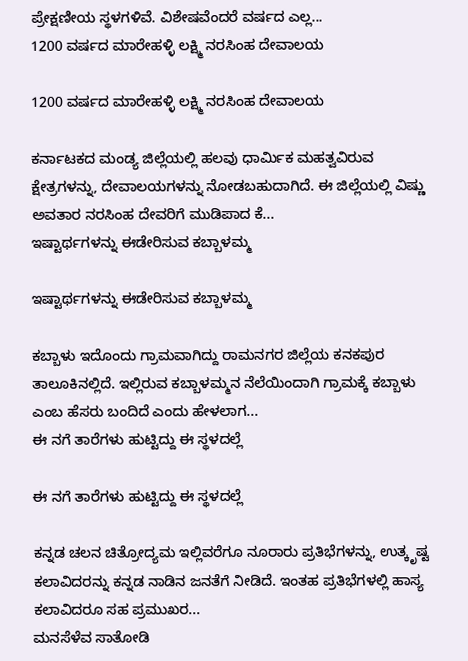ಪ್ರೇಕ್ಷಣೀಯ ಸ್ಥಳಗಳಿವೆ. ವಿಶೇಷವೆಂದರೆ ವರ್ಷದ ಎಲ್ಲ...
1200 ವರ್ಷದ ಮಾರೇಹಳ್ಳಿ ಲಕ್ಷ್ಮಿ ನರಸಿಂಹ ದೇವಾಲಯ

1200 ವರ್ಷದ ಮಾರೇಹಳ್ಳಿ ಲಕ್ಷ್ಮಿ ನರಸಿಂಹ ದೇವಾಲಯ

ಕರ್ನಾಟಕದ ಮಂಡ್ಯ ಜಿಲ್ಲೆಯಲ್ಲಿ ಹಲವು ಧಾರ್ಮಿಕ ಮಹತ್ವವಿರುವ ಕ್ಷೇತ್ರಗಳನ್ನು, ದೇವಾಲಯಗಳನ್ನು ನೋಡಬಹುದಾಗಿದೆ. ಈ ಜಿಲ್ಲೆಯಲ್ಲಿ ವಿಷ್ಣು ಅವತಾರ ನರಸಿಂಹ ದೇವರಿಗೆ ಮುಡಿಪಾದ ಕೆ...
ಇಷ್ಟಾರ್ಥಗಳನ್ನು ಈಡೇರಿಸುವ ಕಬ್ಬಾಳಮ್ಮ

ಇಷ್ಟಾರ್ಥಗಳನ್ನು ಈಡೇರಿಸುವ ಕಬ್ಬಾಳಮ್ಮ

ಕಬ್ಬಾಳು ಇದೊಂದು ಗ್ರಾಮವಾಗಿದ್ದು ರಾಮನಗರ ಜಿಲ್ಲೆಯ ಕನಕಪುರ ತಾಲೂಕಿನಲ್ಲಿದೆ. ಇಲ್ಲಿರುವ ಕಬ್ಬಾಳಮ್ಮನ ನೆಲೆಯಿಂದಾಗಿ ಗ್ರಾಮಕ್ಕೆ ಕಬ್ಬಾಳು ಎಂಬ ಹೆಸರು ಬಂದಿದೆ ಎಂದು ಹೇಳಲಾಗ...
ಈ ನಗೆ ತಾರೆಗಳು ಹುಟ್ಟಿದ್ದು ಈ ಸ್ಥಳದಲ್ಲೆ

ಈ ನಗೆ ತಾರೆಗಳು ಹುಟ್ಟಿದ್ದು ಈ ಸ್ಥಳದಲ್ಲೆ

ಕನ್ನಡ ಚಲನ ಚಿತ್ರೋದ್ಯಮ ಇಲ್ಲಿವರೆಗೂ ನೂರಾರು ಪ್ರತಿಭೆಗಳನ್ನು, ಉತ್ಕೃಷ್ಟ ಕಲಾವಿದರನ್ನು ಕನ್ನಡ ನಾಡಿನ ಜನತೆಗೆ ನೀಡಿದೆ. ಇಂತಹ ಪ್ರತಿಭೆಗಳಲ್ಲಿ ಹಾಸ್ಯ ಕಲಾವಿದರೂ ಸಹ ಪ್ರಮುಖರ...
ಮನಸೆಳೆವ ಸಾತೋಡಿ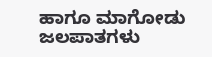ಹಾಗೂ ಮಾಗೋಡು ಜಲಪಾತಗಳು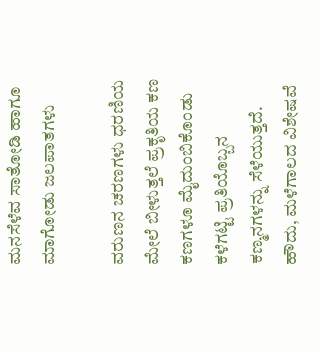ಮನಸೆಳೆವ ಸಾತೋಡಿ ಹಾಗೂ ಮಾಗೋಡು ಜಲಪಾತಗಳು

ವರುಣನ ಚರಣಗಳು ಧರಣಿಯ ಮೇಲೆ ಬೀಳುತ್ತಲೆ ಪ್ರಕೃತಿಯ ಕಣ ಕಣಗಳೂ ಮೈದುಂಬಿಕೊಂಡು ಕಳೆಗಟ್ಟಿ ಪ್ರತಿಯೊಬ್ಬನ ಕಣ್ಮನಗಳನ್ನು ಸೆಳೆಯುತ್ತದೆ. ಹೌದು, ಮಳೆಗಾಲದ ವಿಶೇಷವೆ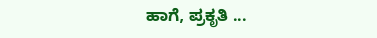ಹಾಗೆ, ಪ್ರಕೃತಿ ...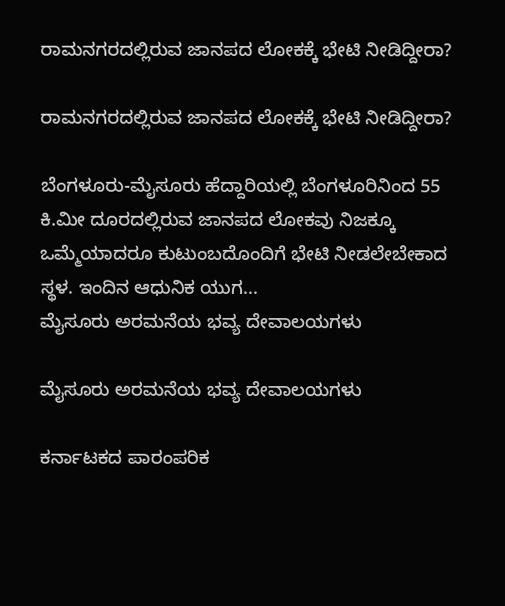ರಾಮನಗರದಲ್ಲಿರುವ ಜಾನಪದ ಲೋಕಕ್ಕೆ ಭೇಟಿ ನೀಡಿದ್ದೀರಾ?

ರಾಮನಗರದಲ್ಲಿರುವ ಜಾನಪದ ಲೋಕಕ್ಕೆ ಭೇಟಿ ನೀಡಿದ್ದೀರಾ?

ಬೆಂಗಳೂರು-ಮೈಸೂರು ಹೆದ್ದಾರಿಯಲ್ಲಿ ಬೆಂಗಳೂರಿನಿಂದ 55 ಕಿ.ಮೀ ದೂರದಲ್ಲಿರುವ ಜಾನಪದ ಲೋಕವು ನಿಜಕ್ಕೂ ಒಮ್ಮೆಯಾದರೂ ಕುಟುಂಬದೊಂದಿಗೆ ಭೇಟಿ ನೀಡಲೇಬೇಕಾದ ಸ್ಥಳ. ಇಂದಿನ ಆಧುನಿಕ ಯುಗ...
ಮೈಸೂರು ಅರಮನೆಯ ಭವ್ಯ ದೇವಾಲಯಗಳು

ಮೈಸೂರು ಅರಮನೆಯ ಭವ್ಯ ದೇವಾಲಯಗಳು

ಕರ್ನಾಟಕದ ಪಾರಂಪರಿಕ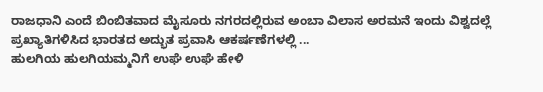ರಾಜಧಾನಿ ಎಂದೆ ಬಿಂಬಿತವಾದ ಮೈಸೂರು ನಗರದಲ್ಲಿರುವ ಅಂಬಾ ವಿಲಾಸ ಅರಮನೆ ಇಂದು ವಿಶ್ವದಲ್ಲೆ ಪ್ರಖ್ಯಾತಿಗಳಿಸಿದ ಭಾರತದ ಅದ್ಭುತ ಪ್ರವಾಸಿ ಆಕರ್ಷಣೆಗಳಲ್ಲಿ ...
ಹುಲಗಿಯ ಹುಲಗಿಯಮ್ಮನಿಗೆ ಉಘೆ ಉಘೆ ಹೇಳಿ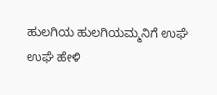ಹುಲಗಿಯ ಹುಲಗಿಯಮ್ಮನಿಗೆ ಉಘೆ ಉಘೆ ಹೇಳಿ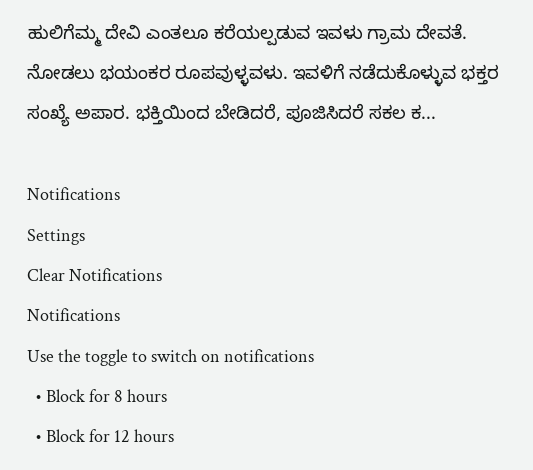ಹುಲಿಗೆಮ್ಮ ದೇವಿ ಎಂತಲೂ ಕರೆಯಲ್ಪಡುವ ಇವಳು ಗ್ರಾಮ ದೇವತೆ. ನೋಡಲು ಭಯಂಕರ ರೂಪವುಳ್ಳವಳು. ಇವಳಿಗೆ ನಡೆದುಕೊಳ್ಳುವ ಭಕ್ತರ ಸಂಖ್ಯೆ ಅಪಾರ. ಭಕ್ತಿಯಿಂದ ಬೇಡಿದರೆ, ಪೂಜಿಸಿದರೆ ಸಕಲ ಕ...

Notifications
Settings
Clear Notifications
Notifications
Use the toggle to switch on notifications
  • Block for 8 hours
  • Block for 12 hours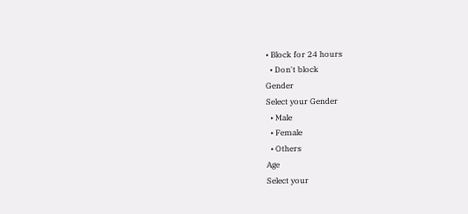• Block for 24 hours
  • Don't block
Gender
Select your Gender
  • Male
  • Female
  • Others
Age
Select your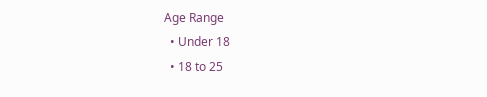Age Range
  • Under 18
  • 18 to 25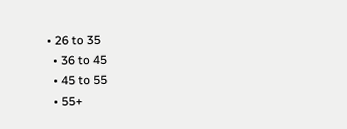• 26 to 35
  • 36 to 45
  • 45 to 55
  • 55+